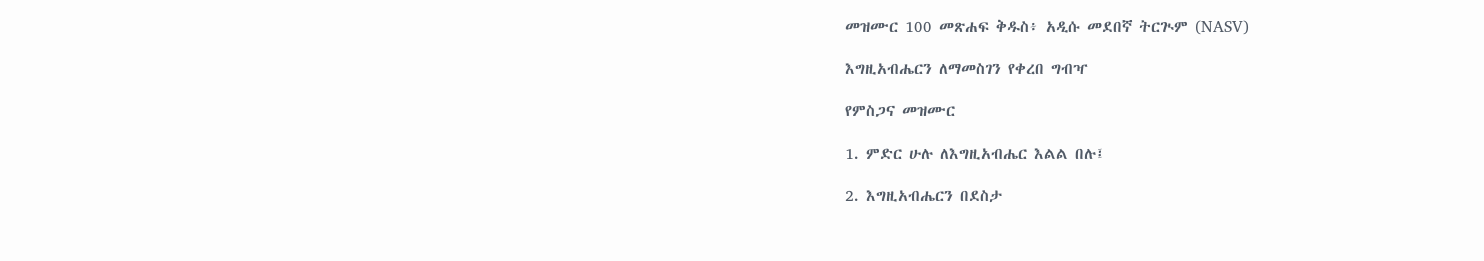መዝሙር 100 መጽሐፍ ቅዱስ፥ አዲሱ መደበኛ ትርጒም (NASV)

እግዚአብሔርን ለማመስገን የቀረበ ግብዣ

የምስጋና መዝሙር

1. ምድር ሁሉ ለእግዚአብሔር እልል በሉ፤

2. እግዚአብሔርን በደስታ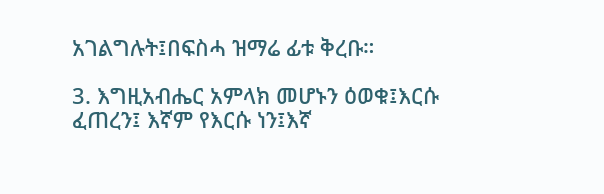አገልግሉት፤በፍስሓ ዝማሬ ፊቱ ቅረቡ።

3. እግዚአብሔር አምላክ መሆኑን ዕወቁ፤እርሱ ፈጠረን፤ እኛም የእርሱ ነን፤እኛ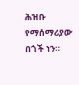ሕዝቡ የማሰማሪያው በጎች ነን።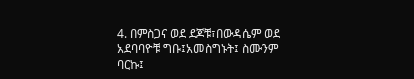4. በምስጋና ወደ ደጆቹ፣በውዳሴም ወደ አደባባዮቹ ግቡ፤አመስግኑት፤ ስሙንም ባርኩ፤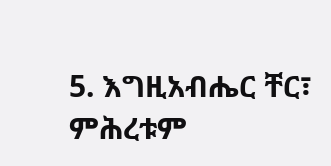5. እግዚአብሔር ቸር፣ ምሕረቱም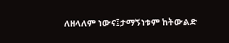ለዘላለም ነውና፤ታማኝነቱም ከትውልድ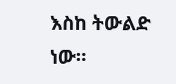እስከ ትውልድ ነው።